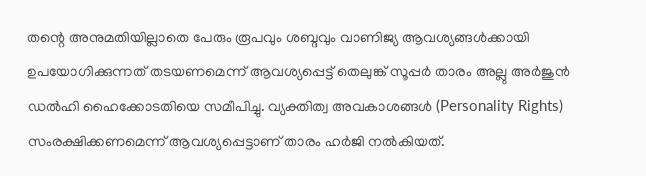തന്റെ അനുമതിയില്ലാതെ പേരും രൂപവും ശബ്ദവും വാണിജ്യ ആവശ്യങ്ങൾക്കായി ഉപയോഗിക്കുന്നത് തടയണമെന്ന് ആവശ്യപ്പെട്ട് തെലുങ്ക് സൂപ്പർ താരം അല്ലു അർജുൻ ഡൽഹി ഹൈക്കോടതിയെ സമീപിച്ചു. വ്യക്തിത്വ അവകാശങ്ങൾ (Personality Rights) സംരക്ഷിക്കണമെന്ന് ആവശ്യപ്പെട്ടാണ് താരം ഹർജി നൽകിയത്.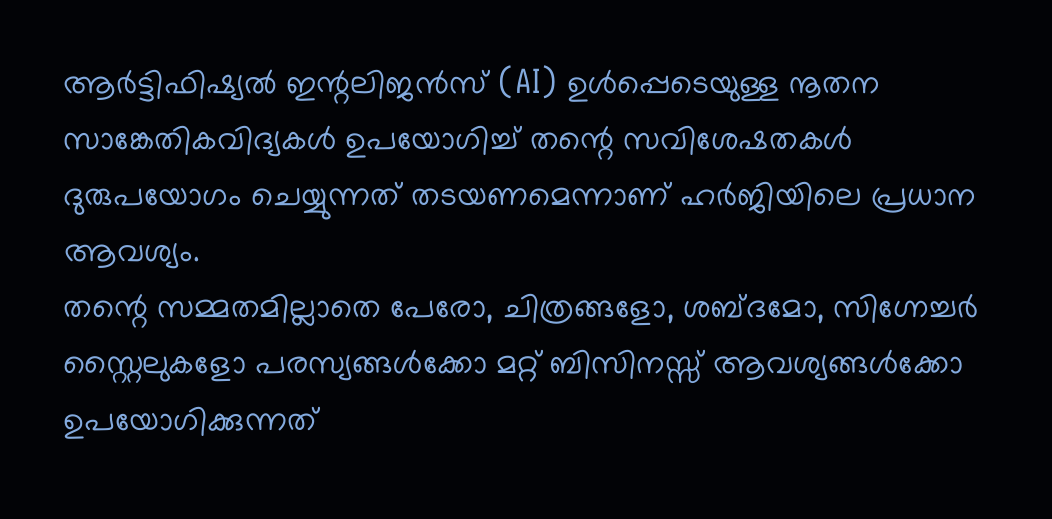ആർട്ടിഫിഷ്യൽ ഇന്റലിജൻസ് (AI) ഉൾപ്പെടെയുള്ള നൂതന സാങ്കേതികവിദ്യകൾ ഉപയോഗിച്ച് തന്റെ സവിശേഷതകൾ ദുരുപയോഗം ചെയ്യുന്നത് തടയണമെന്നാണ് ഹർജിയിലെ പ്രധാന ആവശ്യം.
തന്റെ സമ്മതമില്ലാതെ പേരോ, ചിത്രങ്ങളോ, ശബ്ദമോ, സിഗ്നേച്ചർ സ്റ്റൈലുകളോ പരസ്യങ്ങൾക്കോ മറ്റ് ബിസിനസ്സ് ആവശ്യങ്ങൾക്കോ ഉപയോഗിക്കുന്നത്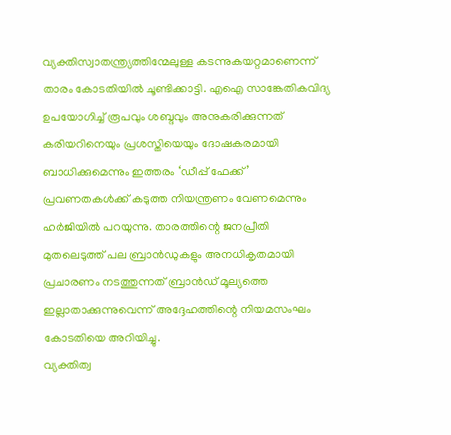വ്യക്തിസ്വാതന്ത്ര്യത്തിന്മേലുള്ള കടന്നുകയറ്റമാണെന്ന് താരം കോടതിയിൽ ചൂണ്ടിക്കാട്ടി. എഐ സാങ്കേതികവിദ്യ ഉപയോഗിച്ച് രൂപവും ശബ്ദവും അനുകരിക്കുന്നത് കരിയറിനെയും പ്രശസ്തിയെയും ദോഷകരമായി ബാധിക്കുമെന്നും ഇത്തരം ‘ഡീപ്പ് ഫേക്ക്’ പ്രവണതകൾക്ക് കടുത്ത നിയന്ത്രണം വേണമെന്നും ഹർജിയിൽ പറയുന്നു. താരത്തിന്റെ ജനപ്രീതി മുതലെടുത്ത് പല ബ്രാൻഡുകളും അനധികൃതമായി പ്രചാരണം നടത്തുന്നത് ബ്രാൻഡ് മൂല്യത്തെ ഇല്ലാതാക്കുന്നുവെന്ന് അദ്ദേഹത്തിന്റെ നിയമസംഘം കോടതിയെ അറിയിച്ചു.
വ്യക്തിത്വ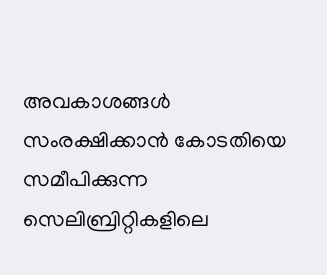അവകാശങ്ങൾ സംരക്ഷിക്കാൻ കോടതിയെ സമീപിക്കുന്ന സെലിബ്രിറ്റികളിലെ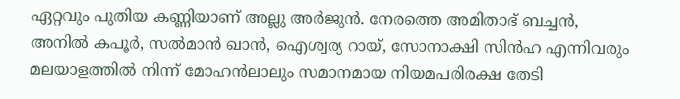ഏറ്റവും പുതിയ കണ്ണിയാണ് അല്ലു അർജുൻ. നേരത്തെ അമിതാഭ് ബച്ചൻ, അനിൽ കപൂർ, സൽമാൻ ഖാൻ, ഐശ്വര്യ റായ്, സോനാക്ഷി സിൻഹ എന്നിവരും മലയാളത്തിൽ നിന്ന് മോഹൻലാലും സമാനമായ നിയമപരിരക്ഷ തേടി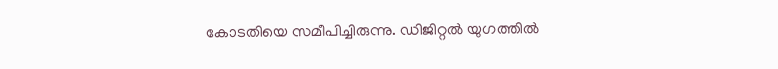കോടതിയെ സമീപിച്ചിരുന്നു. ഡിജിറ്റൽ യുഗത്തിൽ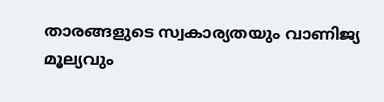താരങ്ങളുടെ സ്വകാര്യതയും വാണിജ്യ മൂല്യവും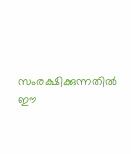സംരക്ഷിക്കുന്നതിൽ ഈ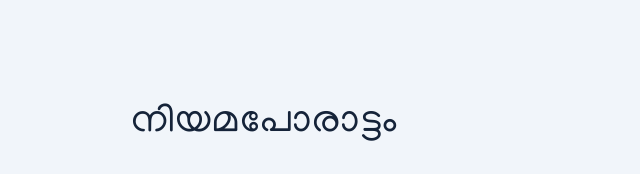നിയമപോരാട്ടം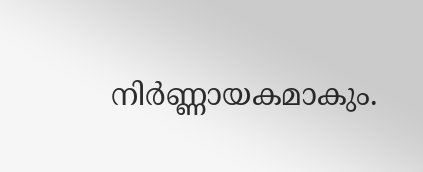നിർണ്ണായകമാകും.